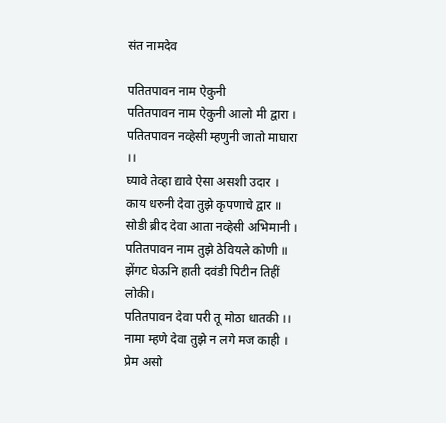संत नामदेव

पतितपावन नाम ऐकुनी
पतितपावन नाम ऐकुनी आलो मी द्वारा ।
पतितपावन नव्हेसी म्हणुनी जातो माघारा ।।
घ्यावे तेव्हा द्यावे ऐसा असशी उदार ।
काय धरुनी देवा तुझे कृपणाचे द्वार ॥
सोडी ब्रीद देवा आता नव्हेसी अभिमानी ।
पतितपावन नाम तुझे ठेवियले कोणी ॥
झेंगट घेऊनि हाती दवंडी पिटीन तिहीं लोकी।
पतितपावन देवा परी तू मोठा धातकी ।।
नामा म्हणे देवा तुझे न लगे मज काही ।
प्रेम असो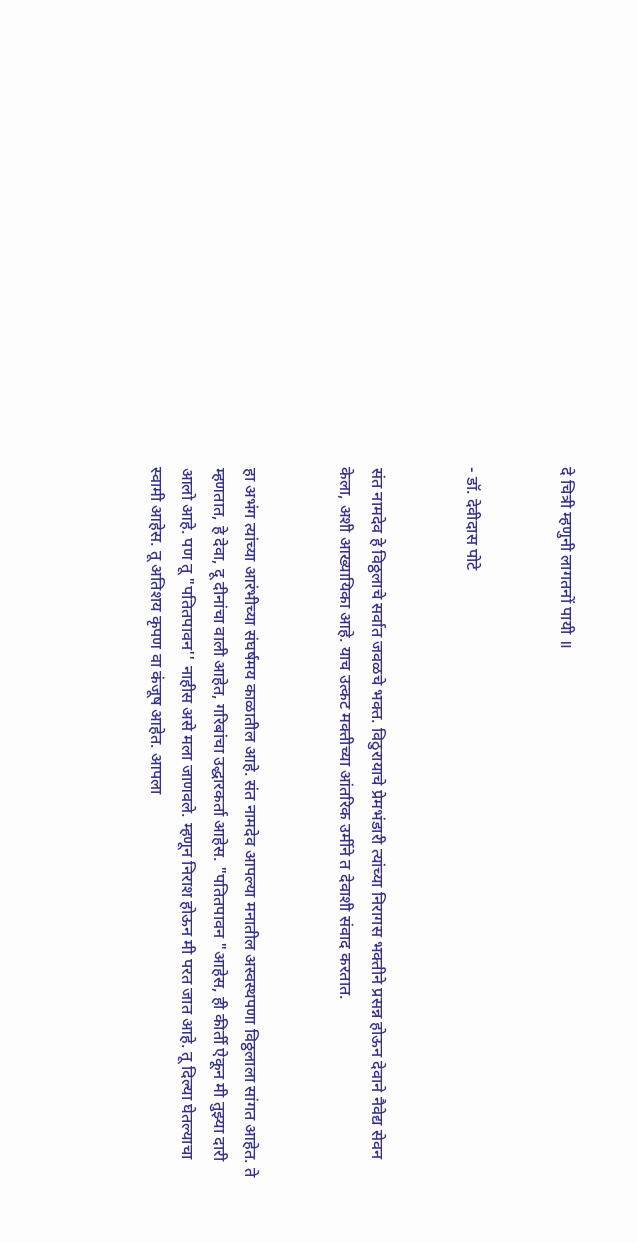दे चित्री म्हणुनी लागतनों पायी ॥


- डॉ. देवीदास पोटे


संत नामदेव हे विठ्ठलाचे सर्वात जवळचे भक्त. विठुरायाचे प्रेमभंडारी त्यांच्या निरागस भक्तीने प्रसन्न होऊन देवाने नैवेद्य सेवन केला, अशी आख्यायिका आहे. याच उत्कट मक्तीच्या आंतरिक उर्मीने त देवाशी संवाद करतात.


हा अभंग त्यांच्या आरंभीच्या संघर्षमय काळातील आहे. संत नामदेव आपल्या मनातील अस्वस्थपणा विठ्ठलाला सांगत आहेत. ते म्हणतात, हे देवा, दू दीनांचा वाली आहेत, गरिबांचा उद्धारकर्ता आहेस. "पतितपावन "आहेस, ही कीर्ती ऐकून मी तुझ्या दारी आलो आहे. पण तू "पतितपावन'' नाहीस असे मला जाणवले. म्हणून निराश होऊन मी परत जात आहे. तू दिल्या घेतल्याचा स्वामी आहेस. तू अतिशय कृपण वा कंजूष आहेत. आपला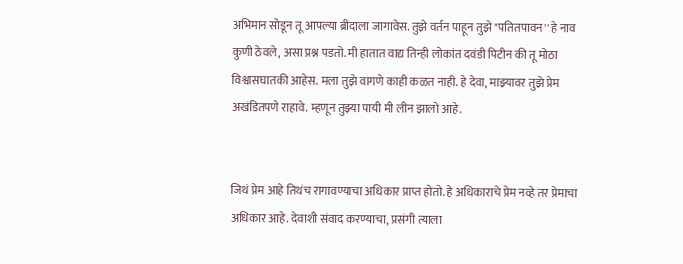अभिमान सोडून तू आपल्या ब्रीदाला जागावेस. तुझे वर्तन पाहून तुझे "पतितपावन'' हे नाव कुणी ठेवले, असा प्रश्न पडतो. मी हातात वाद्य तिन्ही लोकांत दवंडी पिटीन की तू मोठा विश्वासघातकी आहेस. मला तुझे वागणे काही कळत नाही. हे देवा, माझ्यावर तुझे प्रेम अखंडितपणे राहावे. म्हणून तुझ्या पायी मी लीन झालो आहे.


जिथं प्रेम आहे तिथंच रागावण्याचा अधिकार प्राप्त होतो. हे अधिकाराचे प्रेम नव्हे तर प्रेमाचा अधिकार आहे. देवाशी संवाद करण्याचा, प्रसंगी त्याला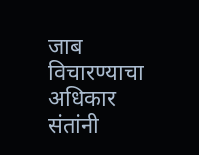जाब विचारण्याचा अधिकार संतांनी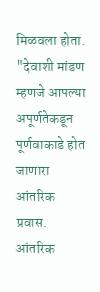मिळवला होता. "देवाशी मांडण म्हणजे आपल्या अपूर्णतेकडून पूर्णवाकाडे होत जाणारा आंतरिक प्रवास. आंतरिक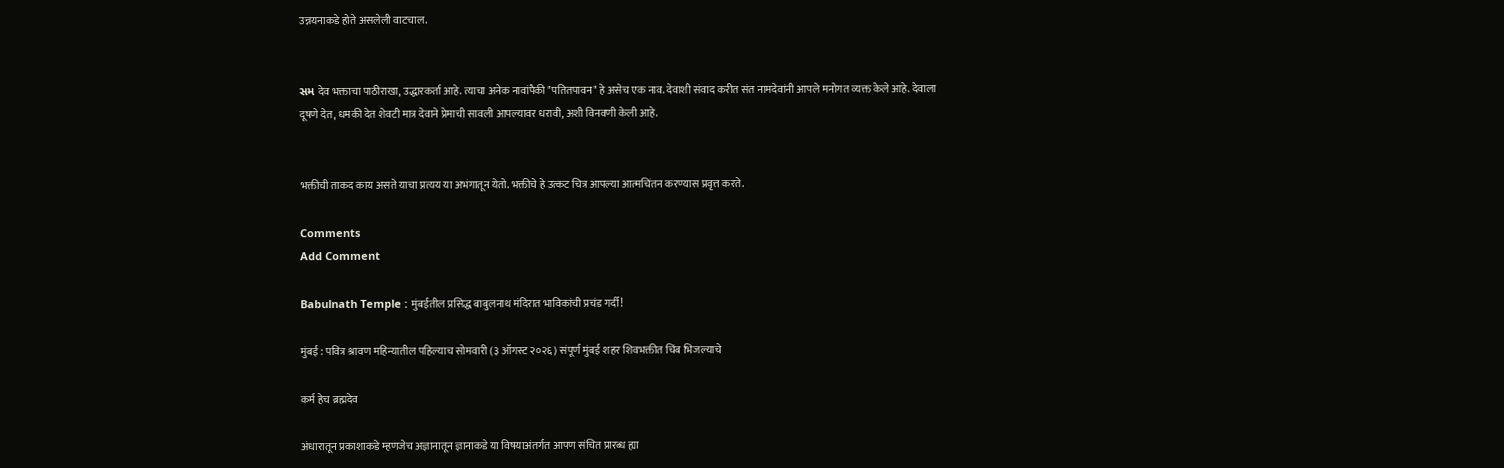उन्नयनाकडे होते असलेली वाटचाल.


સમ देव भक्ताचा पाठीराखा, उद्धारकर्ता आहे. त्याचा अनेक नावांपैकी "पतितपावन" हे असेच एक नाव. देवाशी संवाद करीत संत नामदेवांनी आपले मनोगत व्यक्त केले आहे. देवाला दूषणे देत, धमकी देत शेवटी मात्र देवाने प्रेमाची सावली आपल्यावर धरावी, अशी विनवणी केली आहे.


भक्तीची ताकद काय असते याचा प्रत्यय या अभंगातून येतो. भक्तीचे हे उत्कट चित्र आपल्या आत्मचिंतन करण्यास प्रवृत्त करते.

Comments
Add Comment

Babulnath Temple : मुंबईतील प्रसिद्ध बाबुलनाथ मंदिरात भाविकांची प्रचंड गर्दी!

मुंबई : पवित्र श्रावण महिन्यातील पहिल्याच सोमवारी (३ ऑगस्ट २०२६) संपूर्ण मुंबई शहर शिवभक्तीत चिंब भिजल्याचे

कर्म हेच ब्रह्मदेव

अंधारातून प्रकाशाकडे म्हणजेच अज्ञानातून ज्ञानाकडे या विषयाअंतर्गत आपण संचित प्रारब्ध ह्या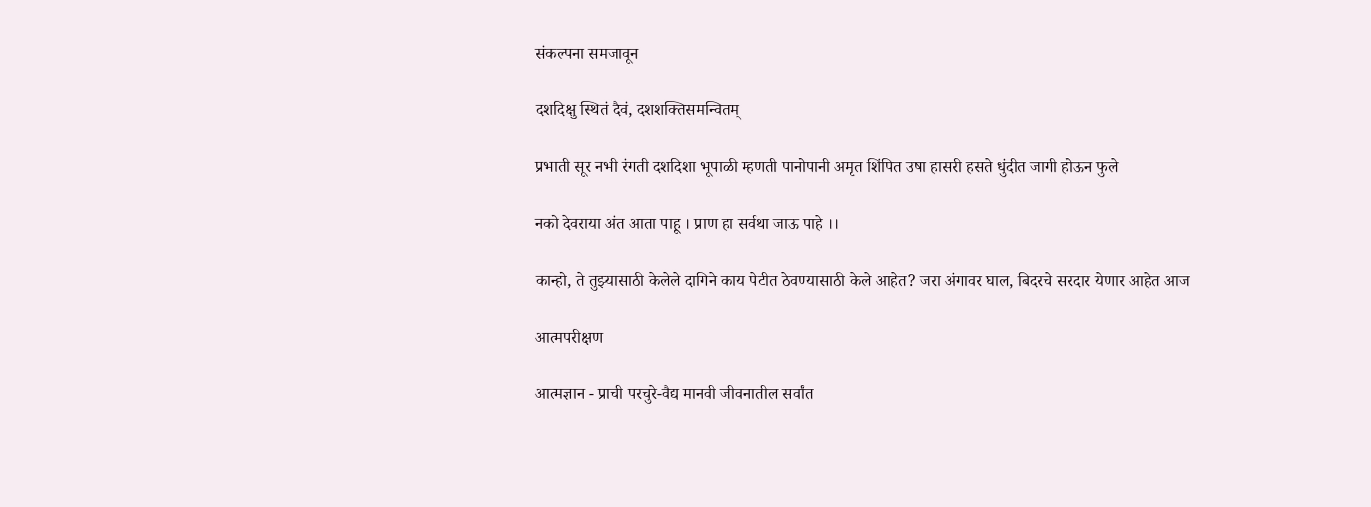संकल्पना समजावून

दशदिक्षु स्थितं दैवं, दशशक्तिसमन्वितम्

प्रभाती सूर नभी रंगती दशदिशा भूपाळी म्हणती पानोपानी अमृत शिंपित उषा हासरी हसते धुंदीत जागी होऊन फुले

नको देवराया अंत आता पाहू । प्राण हा सर्वथा जाऊ पाहे ।।

कान्हो, ते तुझ्यासाठी केलेले दागिने काय पेटीत ठेवण्यासाठी केले आहेत? जरा अंगावर घाल, बिदरचे सरदार येणार आहेत आज

आत्मपरीक्षण

आत्मज्ञान - प्राची परचुरे-वैद्य मानवी जीवनातील सर्वांत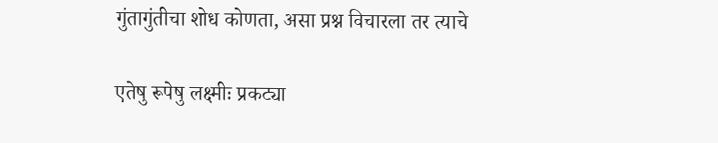गुंतागुंतीचा शोध कोणता, असा प्रश्न विचारला तर त्याचे

एतेषु रूपेषु लक्ष्मीः प्रकट्या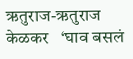ऋतुराज-ऋतुराज केळकर   ‘घाव बसलं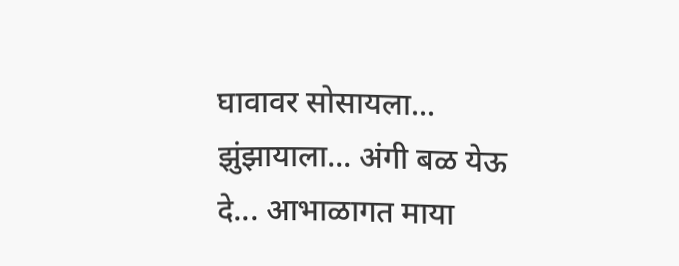घावावर सोसायला... झुंझायाला... अंगी बळ येऊ दे... आभाळागत माया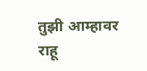तुझी आम्हावर राहू